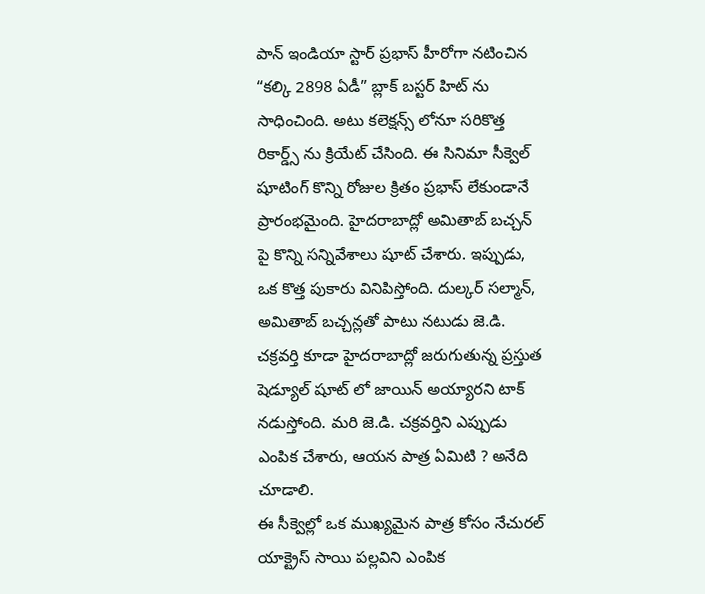పాన్ ఇండియా స్టార్ ప్రభాస్ హీరోగా నటించిన “కల్కి 2898 ఏడీ” బ్లాక్ బస్టర్ హిట్ ను సాధించింది. అటు కలెక్షన్స్ లోనూ సరికొత్త రికార్డ్స్ ను క్రియేట్ చేసింది. ఈ సినిమా సీక్వెల్ షూటింగ్ కొన్ని రోజుల క్రితం ప్రభాస్ లేకుండానే ప్రారంభమైంది. హైదరాబాద్లో అమితాబ్ బచ్చన్ పై కొన్ని సన్నివేశాలు షూట్ చేశారు. ఇప్పుడు, ఒక కొత్త పుకారు వినిపిస్తోంది. దుల్కర్ సల్మాన్, అమితాబ్ బచ్చన్లతో పాటు నటుడు జె.డి. చక్రవర్తి కూడా హైదరాబాద్లో జరుగుతున్న ప్రస్తుత షెడ్యూల్ షూట్ లో జాయిన్ అయ్యారని టాక్ నడుస్తోంది. మరి జె.డి. చక్రవర్తిని ఎప్పుడు ఎంపిక చేశారు, ఆయన పాత్ర ఏమిటి ? అనేది చూడాలి.
ఈ సీక్వెల్లో ఒక ముఖ్యమైన పాత్ర కోసం నేచురల్ యాక్ట్రెస్ సాయి పల్లవిని ఎంపిక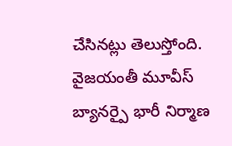చేసినట్లు తెలుస్తోంది. వైజయంతీ మూవీస్ బ్యానర్పై భారీ నిర్మాణ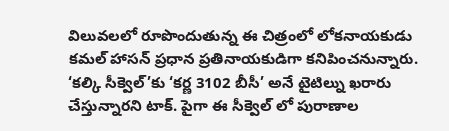విలువలలో రూపొందుతున్న ఈ చిత్రంలో లోకనాయకుడు కమల్ హాసన్ ప్రధాన ప్రతినాయకుడిగా కనిపించనున్నారు. ‘కల్కి సీక్వెల్’కు ‘కర్ణ 3102 బీసీ’ అనే టైటిల్ను ఖరారు చేస్తున్నారని టాక్. పైగా ఈ సీక్వెల్ లో పురాణాల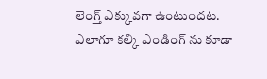లెంగ్త్ ఎక్కువగా ఉంటుందట. ఎలాగూ కల్కి ఎండింగ్ ను కూడా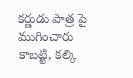కర్ణుడు పాత్ర పై ముగించారు కాబట్టి, కల్కి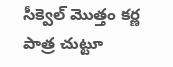సీక్వెల్ మొత్తం కర్ణ పాత్ర చుట్టూ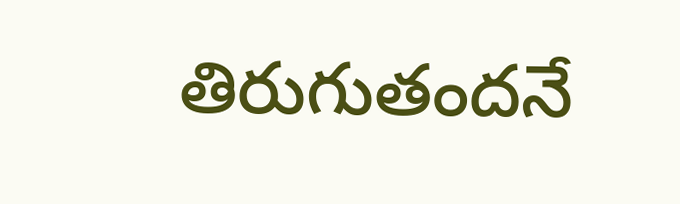తిరుగుతందనే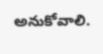అనుకోవాలి.